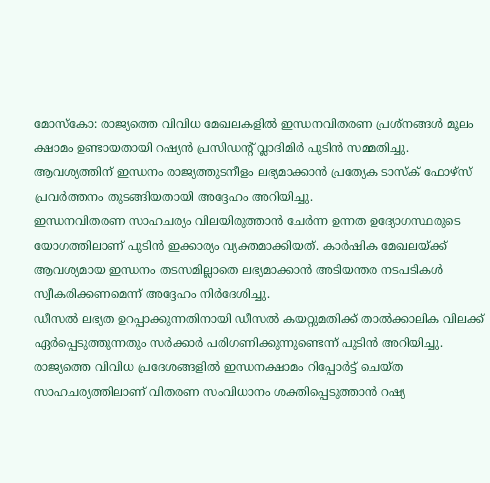മോസ്കോ: രാജ്യത്തെ വിവിധ മേഖലകളിൽ ഇന്ധനവിതരണ പ്രശ്നങ്ങൾ മൂലം ക്ഷാമം ഉണ്ടായതായി റഷ്യൻ പ്രസിഡന്റ് വ്ലാദിമിർ പുടിൻ സമ്മതിച്ചു. ആവശ്യത്തിന് ഇന്ധനം രാജ്യത്തുടനീളം ലഭ്യമാക്കാൻ പ്രത്യേക ടാസ്ക് ഫോഴ്സ് പ്രവർത്തനം തുടങ്ങിയതായി അദ്ദേഹം അറിയിച്ചു.
ഇന്ധനവിതരണ സാഹചര്യം വിലയിരുത്താൻ ചേർന്ന ഉന്നത ഉദ്യോഗസ്ഥരുടെ യോഗത്തിലാണ് പുടിൻ ഇക്കാര്യം വ്യക്തമാക്കിയത്. കാർഷിക മേഖലയ്ക്ക് ആവശ്യമായ ഇന്ധനം തടസമില്ലാതെ ലഭ്യമാക്കാൻ അടിയന്തര നടപടികൾ സ്വീകരിക്കണമെന്ന് അദ്ദേഹം നിർദേശിച്ചു.
ഡീസൽ ലഭ്യത ഉറപ്പാക്കുന്നതിനായി ഡീസൽ കയറ്റുമതിക്ക് താൽക്കാലിക വിലക്ക് ഏർപ്പെടുത്തുന്നതും സർക്കാർ പരിഗണിക്കുന്നുണ്ടെന്ന് പുടിൻ അറിയിച്ചു.
രാജ്യത്തെ വിവിധ പ്രദേശങ്ങളിൽ ഇന്ധനക്ഷാമം റിപ്പോർട്ട് ചെയ്ത സാഹചര്യത്തിലാണ് വിതരണ സംവിധാനം ശക്തിപ്പെടുത്താൻ റഷ്യ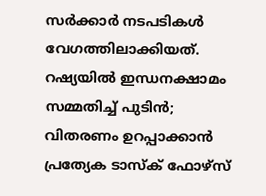സർക്കാർ നടപടികൾ വേഗത്തിലാക്കിയത്.
റഷ്യയിൽ ഇന്ധനക്ഷാമം സമ്മതിച്ച് പുടിൻ; വിതരണം ഉറപ്പാക്കാൻ പ്രത്യേക ടാസ്ക് ഫോഴ്സ്